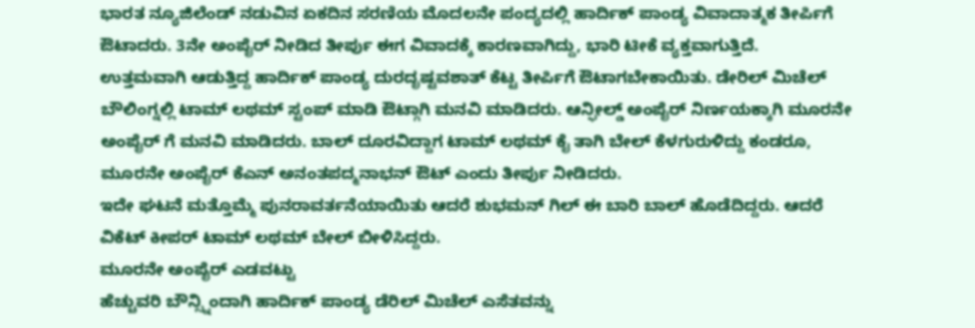ಭಾರತ ನ್ಯೂಜಿಲೆಂಡ್ ನಡುವಿನ ಏಕದಿನ ಸರಣಿಯ ಮೊದಲನೇ ಪಂದ್ಯದಲ್ಲಿ ಹಾರ್ದಿಕ್ ಪಾಂಡ್ಯ ವಿವಾದಾತ್ಮಕ ತೀರ್ಪಿಗೆ ಔಟಾದರು. 3ನೇ ಅಂಪೈರ್ ನೀಡಿದ ತೀರ್ಪು ಈಗ ವಿವಾದಕ್ಕೆ ಕಾರಣವಾಗಿದ್ದು, ಭಾರಿ ಟೀಕೆ ವ್ಯಕ್ತವಾಗುತ್ತಿದೆ.
ಉತ್ತಮವಾಗಿ ಆಡುತ್ತಿದ್ದ ಹಾರ್ದಿಕ್ ಪಾಂಡ್ಯ ದುರದೃಷ್ಟವಶಾತ್ ಕೆಟ್ಟ ತೀರ್ಪಿಗೆ ಔಟಾಗಬೇಕಾಯಿತು. ಡೇರಿಲ್ ಮಿಚೆಲ್ ಬೌಲಿಂಗ್ನಲ್ಲಿ ಟಾಮ್ ಲಥಮ್ ಸ್ಟಂಪ್ ಮಾಡಿ ಔಟ್ಗಾಗಿ ಮನವಿ ಮಾಡಿದರು. ಆನ್ಫೀಲ್ಡ್ ಅಂಪೈರ್ ನಿರ್ಣಯಕ್ಕಾಗಿ ಮೂರನೇ ಅಂಪೈರ್ ಗೆ ಮನವಿ ಮಾಡಿದರು. ಬಾಲ್ ದೂರವಿದ್ದಾಗ ಟಾಮ್ ಲಥಮ್ ಕೈ ತಾಗಿ ಬೇಲ್ ಕೆಳಗುರುಳಿದ್ದು ಕಂಡರೂ, ಮೂರನೇ ಅಂಪೈರ್ ಕೆಎನ್ ಅನಂತಪದ್ಮನಾಭನ್ ಔಟ್ ಎಂದು ತೀರ್ಪು ನೀಡಿದರು.
ಇದೇ ಘಟನೆ ಮತ್ತೊಮ್ಮೆ ಪುನರಾವರ್ತನೆಯಾಯಿತು ಆದರೆ ಶುಭಮನ್ ಗಿಲ್ ಈ ಬಾರಿ ಬಾಲ್ ಹೊಡೆದಿದ್ದರು. ಆದರೆ ವಿಕೆಟ್ ಕೀಪರ್ ಟಾಮ್ ಲಥಮ್ ಬೇಲ್ ಬೀಳಿಸಿದ್ದರು.
ಮೂರನೇ ಅಂಪೈರ್ ಎಡವಟ್ಟು
ಹೆಚ್ಚುವರಿ ಬೌನ್ಸ್ನಿಂದಾಗಿ ಹಾರ್ದಿಕ್ ಪಾಂಡ್ಯ ಡೆರಿಲ್ ಮಿಚೆಲ್ ಎಸೆತವನ್ನು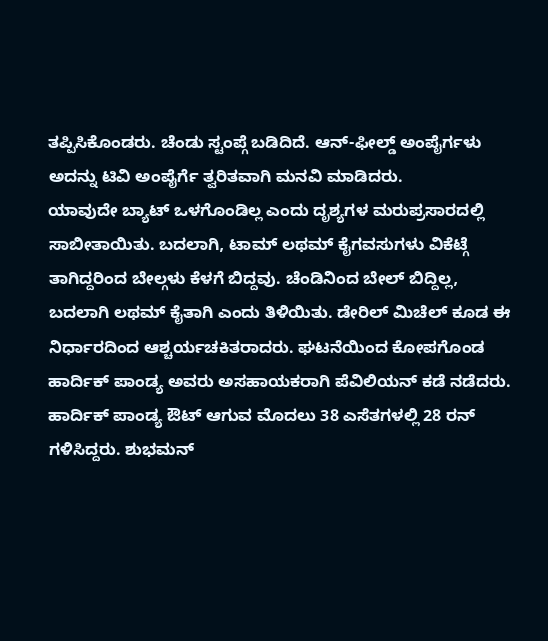ತಪ್ಪಿಸಿಕೊಂಡರು. ಚೆಂಡು ಸ್ಟಂಪ್ಗೆ ಬಡಿದಿದೆ. ಆನ್-ಫೀಲ್ಡ್ ಅಂಪೈರ್ಗಳು ಅದನ್ನು ಟಿವಿ ಅಂಪೈರ್ಗೆ ತ್ವರಿತವಾಗಿ ಮನವಿ ಮಾಡಿದರು.
ಯಾವುದೇ ಬ್ಯಾಟ್ ಒಳಗೊಂಡಿಲ್ಲ ಎಂದು ದೃಶ್ಯಗಳ ಮರುಪ್ರಸಾರದಲ್ಲಿ ಸಾಬೀತಾಯಿತು. ಬದಲಾಗಿ, ಟಾಮ್ ಲಥಮ್ ಕೈಗವಸುಗಳು ವಿಕೆಟ್ಗೆ ತಾಗಿದ್ದರಿಂದ ಬೇಲ್ಗಳು ಕೆಳಗೆ ಬಿದ್ದವು. ಚೆಂಡಿನಿಂದ ಬೇಲ್ ಬಿದ್ದಿಲ್ಲ, ಬದಲಾಗಿ ಲಥಮ್ ಕೈತಾಗಿ ಎಂದು ತಿಳಿಯಿತು. ಡೇರಿಲ್ ಮಿಚೆಲ್ ಕೂಡ ಈ ನಿರ್ಧಾರದಿಂದ ಆಶ್ಚರ್ಯಚಕಿತರಾದರು. ಘಟನೆಯಿಂದ ಕೋಪಗೊಂಡ ಹಾರ್ದಿಕ್ ಪಾಂಡ್ಯ ಅವರು ಅಸಹಾಯಕರಾಗಿ ಪೆವಿಲಿಯನ್ ಕಡೆ ನಡೆದರು.
ಹಾರ್ದಿಕ್ ಪಾಂಡ್ಯ ಔಟ್ ಆಗುವ ಮೊದಲು 38 ಎಸೆತಗಳಲ್ಲಿ 28 ರನ್ ಗಳಿಸಿದ್ದರು. ಶುಭಮನ್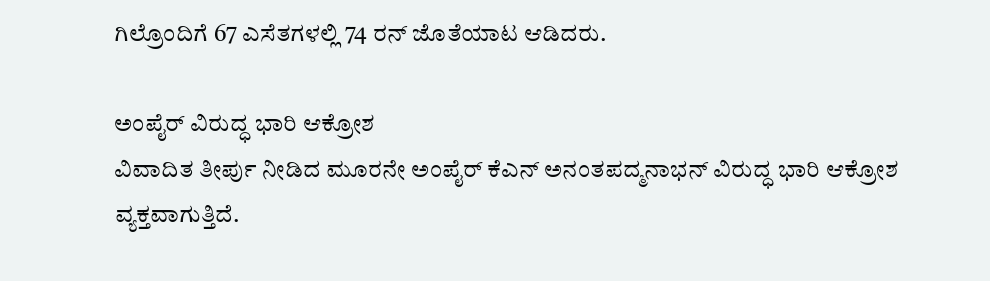ಗಿಲ್ರೊಂದಿಗೆ 67 ಎಸೆತಗಳಲ್ಲಿ 74 ರನ್ ಜೊತೆಯಾಟ ಆಡಿದರು.

ಅಂಪೈರ್ ವಿರುದ್ಧ ಭಾರಿ ಆಕ್ರೋಶ
ವಿವಾದಿತ ತೀರ್ಪು ನೀಡಿದ ಮೂರನೇ ಅಂಪೈರ್ ಕೆಎನ್ ಅನಂತಪದ್ಮನಾಭನ್ ವಿರುದ್ಧ ಭಾರಿ ಆಕ್ರೋಶ ವ್ಯಕ್ತವಾಗುತ್ತಿದೆ.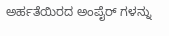ಅರ್ಹತೆಯಿರದ ಅಂಪೈರ್ ಗಳನ್ನು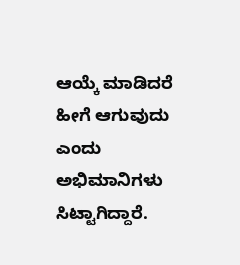ಆಯ್ಕೆ ಮಾಡಿದರೆ ಹೀಗೆ ಆಗುವುದು ಎಂದು ಅಭಿಮಾನಿಗಳು ಸಿಟ್ಟಾಗಿದ್ದಾರೆ.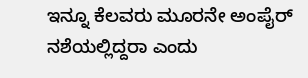ಇನ್ನೂ ಕೆಲವರು ಮೂರನೇ ಅಂಪೈರ್ ನಶೆಯಲ್ಲಿದ್ದರಾ ಎಂದು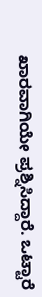ಖಾರವಾಗಿಯೇ ಪ್ರಶ್ನಿಸಿದ್ದಾರೆ. ಒಟ್ಟಾರೆ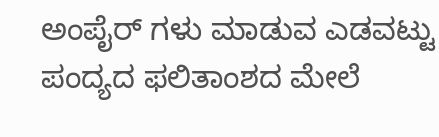ಅಂಪೈರ್ ಗಳು ಮಾಡುವ ಎಡವಟ್ಟು ಪಂದ್ಯದ ಫಲಿತಾಂಶದ ಮೇಲೆ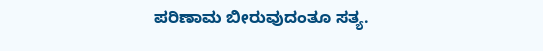ಪರಿಣಾಮ ಬೀರುವುದಂತೂ ಸತ್ಯ.